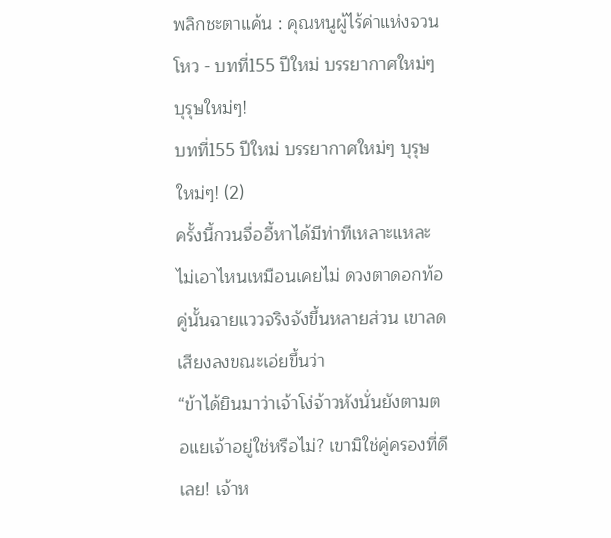พลิกชะตาแค้น : คุณหนูผู้ไร้ค่าแห่งจวนโหว - บทที่155 ปีใหม่ บรรยากาศใหม่ๆ บุรุษใหม่ๆ!
บทที่155 ปีใหม่ บรรยากาศใหม่ๆ บุรุษใหม่ๆ! (2)
ครั้งนี้กวนจื่ออี้หาได้มีท่าทีเหลาะแหละไม่เอาไหนเหมือนเคยไม่ ดวงตาดอกท้อคู่นั้นฉายแววจริงจังขึ้นหลายส่วน เขาลดเสียงลงขณะเอ่ยขึ้นว่า
“ข้าได้ยินมาว่าเจ้าโง่จ้าวหังนั่นยังตามตอแยเจ้าอยู่ใช่หรือไม่? เขามิใช่คู่ครองที่ดีเลย! เจ้าห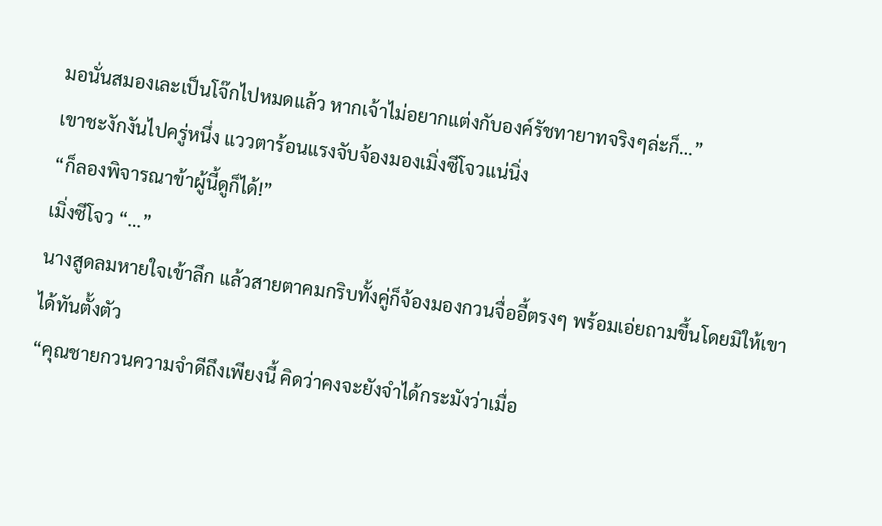มอนั่นสมองเละเป็นโจ๊กไปหมดแล้ว หากเจ้าไม่อยากแต่งกับองค์รัชทายาทจริงๆล่ะก็…”
เขาชะงักงันไปครู่หนึ่ง แววตาร้อนแรงจับจ้องมองเมิ่งซีโจวแน่นิ่ง
“ก็ลองพิจารณาข้าผู้นี้ดูก็ได้!”
เมิ่งซีโจว “…”
นางสูดลมหายใจเข้าลึก แล้วสายตาคมกริบทั้งคู่ก็จ้องมองกวนจื่ออี้ตรงๆ พร้อมเอ่ยถามขึ้นโดยมิให้เขาได้ทันตั้งตัว
“คุณชายกวนความจำดีถึงเพียงนี้ คิดว่าคงจะยังจำได้กระมังว่าเมื่อ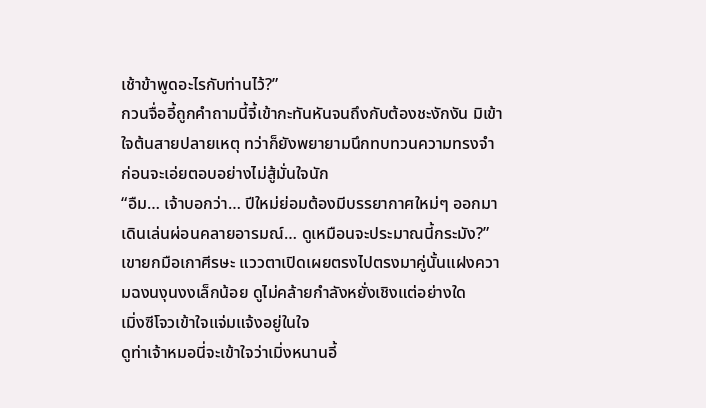เช้าข้าพูดอะไรกับท่านไว้?”
กวนจื่ออี้ถูกคำถามนี้จี้เข้ากะทันหันจนถึงกับต้องชะงักงัน มิเข้าใจต้นสายปลายเหตุ ทว่าก็ยังพยายามนึกทบทวนความทรงจำ ก่อนจะเอ่ยตอบอย่างไม่สู้มั่นใจนัก
“อืม… เจ้าบอกว่า… ปีใหม่ย่อมต้องมีบรรยากาศใหม่ๆ ออกมาเดินเล่นผ่อนคลายอารมณ์… ดูเหมือนจะประมาณนี้กระมัง?”
เขายกมือเกาศีรษะ แววตาเปิดเผยตรงไปตรงมาคู่นั้นแฝงความฉงนงุนงงเล็กน้อย ดูไม่คล้ายกำลังหยั่งเชิงแต่อย่างใด
เมิ่งซีโจวเข้าใจแจ่มแจ้งอยู่ในใจ
ดูท่าเจ้าหมอนี่จะเข้าใจว่าเมิ่งหนานอี้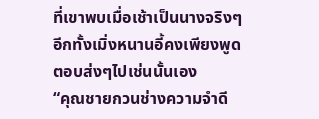ที่เขาพบเมื่อเช้าเป็นนางจริงๆ อีกทั้งเมิ่งหนานอี้คงเพียงพูดตอบส่งๆไปเช่นนั้นเอง
“คุณชายกวนช่างความจำดี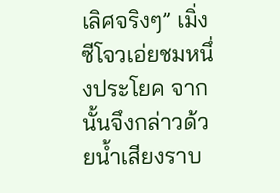เลิศจริงๆ” เมิ่งซีโจวเอ่ยชมหนึ่งประโยค จากนั้นจึงกล่าวด้วยน้ำเสียงราบ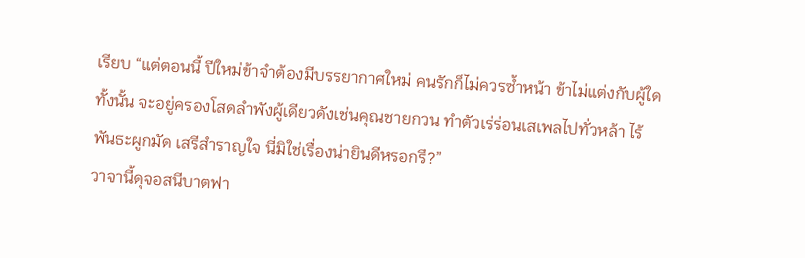เรียบ “แต่ตอนนี้ ปีใหม่ข้าจำต้องมีบรรยากาศใหม่ คนรักก็ไม่ควรซ้ำหน้า ข้าไม่แต่งกับผู้ใดทั้งนั้น จะอยู่ครองโสดลำพังผู้เดียวดังเช่นคุณชายกวน ทำตัวเร่ร่อนเสเพลไปทั่วหล้า ไร้พันธะผูกมัด เสรีสำราญใจ นี่มิใช่เรื่องน่ายินดีหรอกรึ?”
วาจานี้ดุจอสนีบาตฟา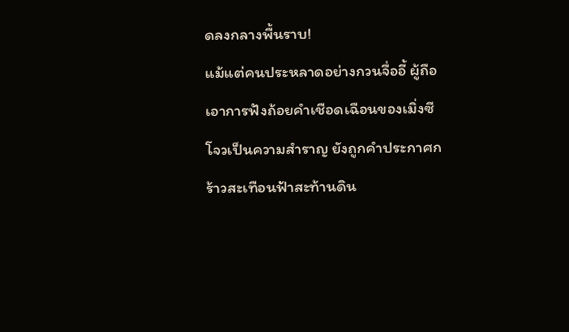ดลงกลางพื้นราบ!
แม้แต่คนประหลาดอย่างกวนจื่ออี้ ผู้ถือเอาการฟังถ้อยคำเชือดเฉือนของเมิ่งซีโจวเป็นความสำราญ ยังถูกคำประกาศกร้าวสะเทือนฟ้าสะท้านดิน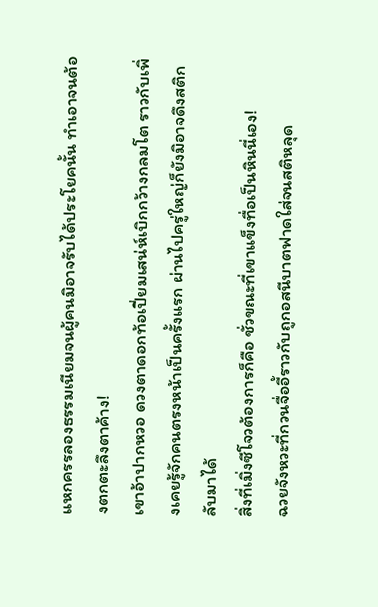แหกครรลองธรรมเนียมจนผู้คนมิอาจรับได้ประโยคนั้น ทำเอาจนต้องตกตะลึงตาค้าง!
เขาอ้าปากหวอ ดวงตาดอกท้อเปี่ยมเสน่ห์เบิกกว้างกลมโต ราวกับเพิ่งเคยรู้จักคนตรงหน้าเป็นครั้งแรก ผ่านไปครู่ใหญ่ก็ยังมิอาจดึงสติกลับมาได้
สิ่งที่เมิ่งซีโจวต้องการก็คือ ชั่วขณะที่เขาแข็งทื่อเป็นหินนี่เอง!
ฉวยจังหวะที่กวนจื่ออี้ราวกับถูกอสนีบาตฟาดใส่จนสติหลุด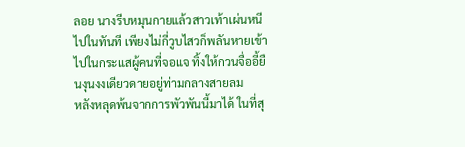ลอย นางรีบหมุนกายแล้วสาวเท้าเผ่นหนีไปในทันที เพียงไม่กี่วูบไสวก็พลันหายเข้าไปในกระแสผู้คนที่จอแจ ทิ้งให้กวนจื่ออี้ยืนงุนงงเดียวดายอยู่ท่ามกลางสายลม
หลังหลุดพ้นจากการพัวพันนี้มาได้ ในที่สุ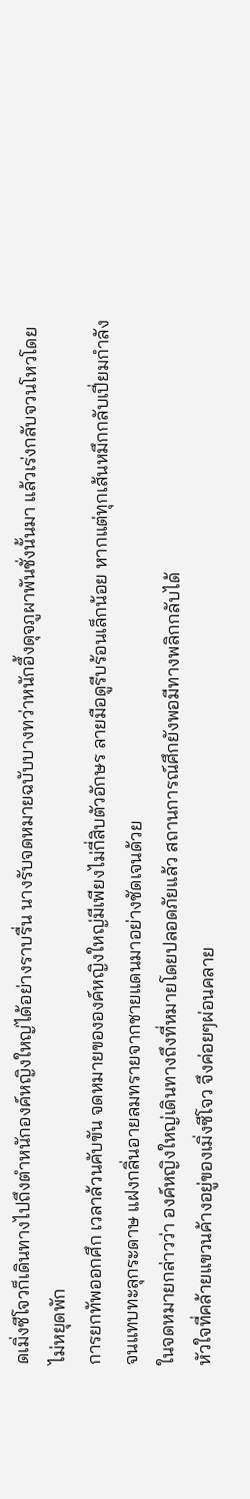ดเมิ่งซีโจวก็เดินทางไปถึงตำหนักองค์หญิงใหญ่ได้อย่างราบรื่น นางรับจดหมายฉบับบางทว่าหนักอึ้งดุจภูผาพันชั่งนั้นมา แล้วเร่งกลับจวนโหวโดยไม่หยุดพัก
การยกทัพออกศึก เวลาล้วนคับขัน จดหมายขององค์หญิงใหญ่มีเพียงไม่กี่สิบตัวอักษร ลายมือดูรีบร้อนเล็กน้อย หากแต่ทุกเส้นหมึกกลับเปี่ยมกำลังจนแทบทะลุกระดาษ แฝงกลิ่นอายลมทรายจากชายแดนมาอย่างชัดเจนด้วย
ในจดหมายกล่าวว่า องค์หญิงใหญ่เดินทางถึงที่หมายโดยปลอดภัยแล้ว สถานการณ์ศึกยังพอมีทางพลิกกลับได้
หัวใจที่คล้ายแขวนค้างอยู่ของเมิ่งซีโจว จึงค่อยๆผ่อนคลาย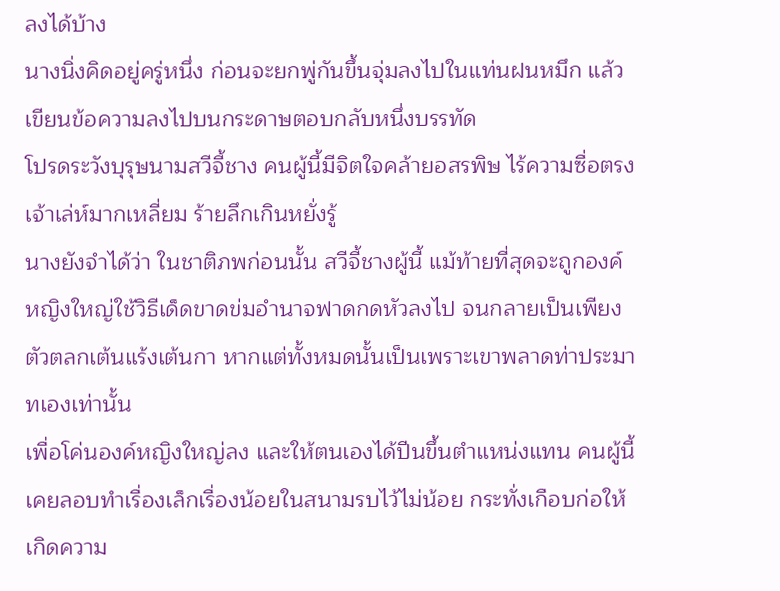ลงได้บ้าง
นางนิ่งคิดอยู่ครู่หนึ่ง ก่อนจะยกพู่กันขึ้นจุ่มลงไปในแท่นฝนหมึก แล้วเขียนข้อความลงไปบนกระดาษตอบกลับหนึ่งบรรทัด
โปรดระวังบุรุษนามสวีจี้ชาง คนผู้นี้มีจิตใจคล้ายอสรพิษ ไร้ความซื่อตรง เจ้าเล่ห์มากเหลี่ยม ร้ายลึกเกินหยั่งรู้
นางยังจำได้ว่า ในชาติภพก่อนนั้น สวีจี้ชางผู้นี้ แม้ท้ายที่สุดจะถูกองค์หญิงใหญ่ใช้วิธีเด็ดขาดข่มอำนาจฟาดกดหัวลงไป จนกลายเป็นเพียงตัวตลกเต้นแร้งเต้นกา หากแต่ทั้งหมดนั้นเป็นเพราะเขาพลาดท่าประมาทเองเท่านั้น
เพื่อโค่นองค์หญิงใหญ่ลง และให้ตนเองได้ปีนขึ้นตำแหน่งแทน คนผู้นี้เคยลอบทำเรื่องเล็กเรื่องน้อยในสนามรบไว้ไม่น้อย กระทั่งเกือบก่อให้เกิดความ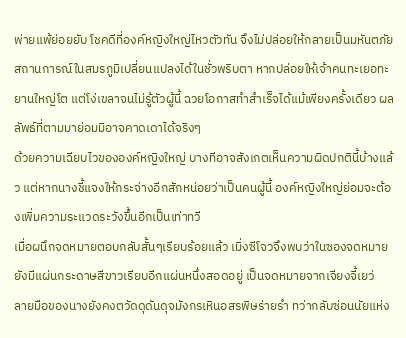พ่ายแพ้ย่อยยับ โชคดีที่องค์หญิงใหญ่ไหวตัวทัน จึงไม่ปล่อยให้กลายเป็นมหันตภัย
สถานการณ์ในสมรภูมิเปลี่ยนแปลงได้ในชั่วพริบตา หากปล่อยให้เจ้าคนทะเยอทะยานใหญ่โต แต่โง่เขลาจนไม่รู้ตัวผู้นี้ ฉวยโอกาสทำสำเร็จได้แม้เพียงครั้งเดียว ผลลัพธ์ที่ตามมาย่อมมิอาจคาดเดาได้จริงๆ
ด้วยความเฉียบไวขององค์หญิงใหญ่ บางทีอาจสังเกตเห็นความผิดปกตินี้บ้างแล้ว แต่หากนางชี้แจงให้กระจ่างอีกสักหน่อยว่าเป็นคนผู้นี้ องค์หญิงใหญ่ย่อมจะต้องเพิ่มความระแวดระวังขึ้นอีกเป็นเท่าทวี
เมื่อผนึกจดหมายตอบกลับสั้นๆเรียบร้อยแล้ว เมิ่งซีโจวจึงพบว่าในซองจดหมายยังมีแผ่นกระดาษสีขาวเรียบอีกแผ่นหนึ่งสอดอยู่ เป็นจดหมายจากเจียงจี้เยว่
ลายมือของนางยังคงตวัดดุดันดุจมังกรเหินอสรพิษร่ายรำ ทว่ากลับซ่อนนัยแห่ง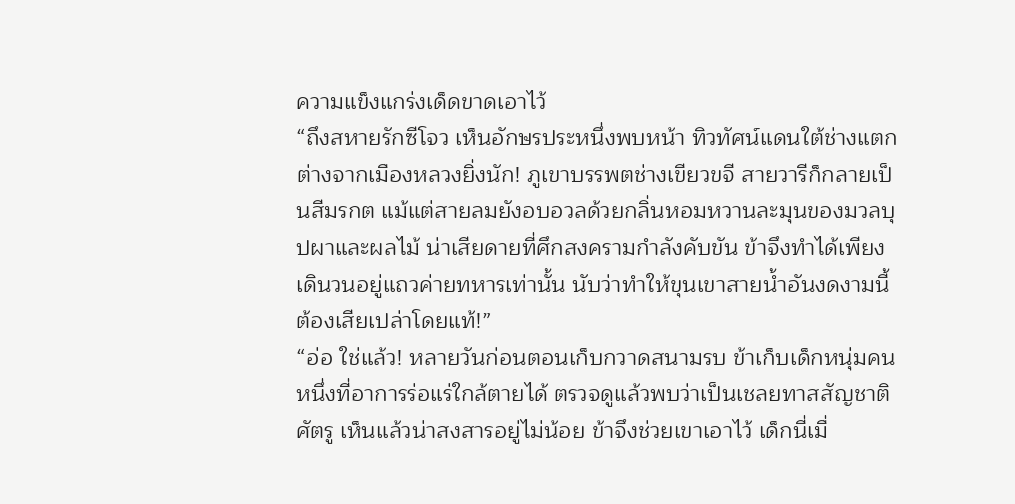ความแข็งแกร่งเด็ดขาดเอาไว้
“ถึงสหายรักซีโจว เห็นอักษรประหนึ่งพบหน้า ทิวทัศน์แดนใต้ช่างแตกต่างจากเมืองหลวงยิ่งนัก! ภูเขาบรรพตช่างเขียวขจี สายวารีก็กลายเป็นสีมรกต แม้แต่สายลมยังอบอวลด้วยกลิ่นหอมหวานละมุนของมวลบุปผาและผลไม้ น่าเสียดายที่ศึกสงครามกำลังคับขัน ข้าจึงทำได้เพียงเดินวนอยู่แถวค่ายทหารเท่านั้น นับว่าทำให้ขุนเขาสายน้ำอันงดงามนี้ต้องเสียเปล่าโดยแท้!”
“อ่อ ใช่แล้ว! หลายวันก่อนตอนเก็บกวาดสนามรบ ข้าเก็บเด็กหนุ่มคนหนึ่งที่อาการร่อแร่ใกล้ตายได้ ตรวจดูแล้วพบว่าเป็นเชลยทาสสัญชาติศัตรู เห็นแล้วน่าสงสารอยู่ไม่น้อย ข้าจึงช่วยเขาเอาไว้ เด็กนี่เมื่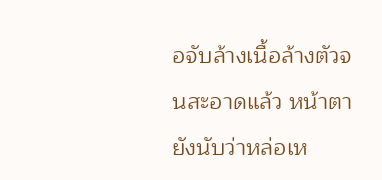อจับล้างเนื้อล้างตัวจนสะอาดแล้ว หน้าตายังนับว่าหล่อเห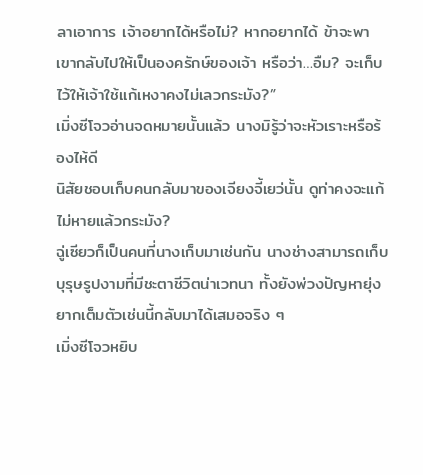ลาเอาการ เจ้าอยากได้หรือไม่? หากอยากได้ ข้าจะพาเขากลับไปให้เป็นองครักษ์ของเจ้า หรือว่า…อืม? จะเก็บไว้ให้เจ้าใช้แก้เหงาคงไม่เลวกระมัง?”
เมิ่งซีโจวอ่านจดหมายนั้นแล้ว นางมิรู้ว่าจะหัวเราะหรือร้องไห้ดี
นิสัยชอบเก็บคนกลับมาของเจียงจี้เยว่นั้น ดูท่าคงจะแก้ไม่หายแล้วกระมัง?
ฉู่เซียวก็เป็นคนที่นางเก็บมาเช่นกัน นางช่างสามารถเก็บบุรุษรูปงามที่มีชะตาชีวิตน่าเวทนา ทั้งยังพ่วงปัญหายุ่งยากเต็มตัวเช่นนี้กลับมาได้เสมอจริง ๆ
เมิ่งซีโจวหยิบ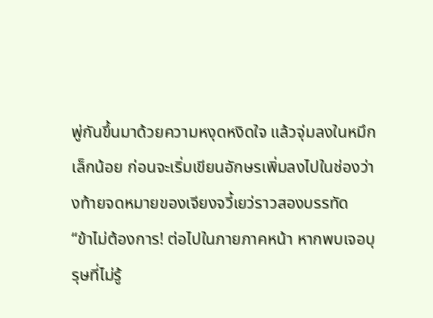พู่กันขึ้นมาด้วยความหงุดหงิดใจ แล้วจุ่มลงในหมึกเล็กน้อย ก่อนจะเริ่มเขียนอักษรเพิ่มลงไปในช่องว่างท้ายจดหมายของเจียงจวี้เยว่ราวสองบรรทัด
“ข้าไม่ต้องการ! ต่อไปในภายภาคหน้า หากพบเจอบุรุษที่ไม่รู้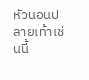หัวนอนปลายเท้าเช่นนี้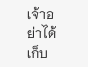เจ้าอย่าได้เก็บ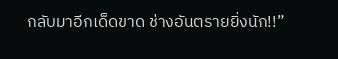กลับมาอีกเด็ดขาด ช่างอันตรายยิ่งนัก!!”